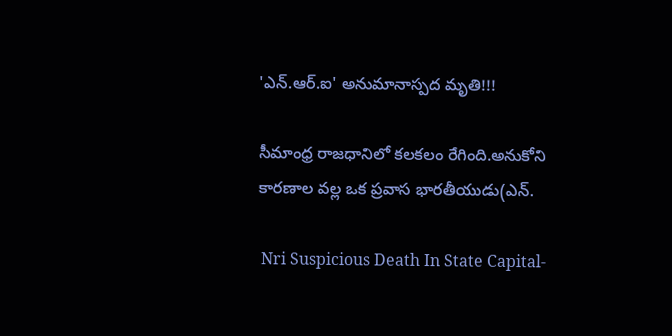'ఎన్.ఆర్.ఐ' అనుమానాస్పద మృతి!!!

సీమాంధ్ర రాజధానిలో కలకలం రేగింది.అనుకోని కారణాల వల్ల ఒక ప్రవాస భారతీయుడు(ఎన్.

 Nri Suspicious Death In State Capital-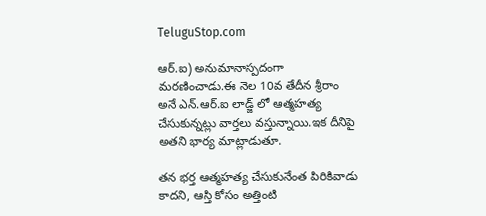TeluguStop.com

ఆర్.ఐ) అనుమానాస్పదంగా మరణించాడు.ఈ నెల 10వ తేదీన శ్రీరాం అనే ఎన్.ఆర్.ఐ లాడ్జ్ లో ఆత్మహత్య చేసుకున్నట్లు వార్తలు వస్తున్నాయి.ఇక దీనిపై అతని భార్య మాట్లాడుతూ.

తన భర్త ఆత్మహత్య చేసుకునేంత పిరికివాడు కాదని, ఆస్తి కోసం అత్తింటి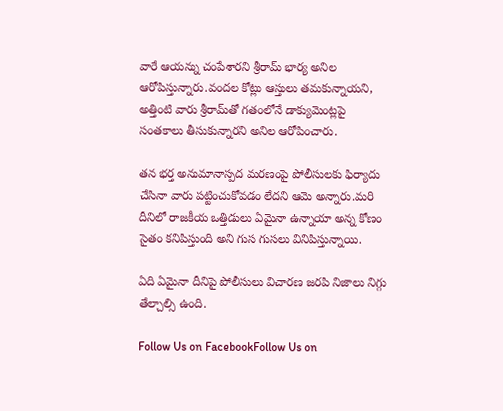వారే ఆయన్ను చంపేశారని శ్రీరామ్‌ భార్య అనిల ఆరోపిస్తున్నారు.వందల కోట్లు ఆస్తులు తమకున్నాయని, అత్తింటి వారు శ్రీరామ్‌తో గతంలోనే డాక్యుమెంట్లపై సంతకాలు తీసుకున్నారని అనిల ఆరోపించారు.

తన భర్త అనుమానాస్పద మరణంపై పోలీసులకు ఫిర్యాదు చేసినా వారు పట్టించుకోవడం లేదని ఆమె అన్నారు.మరి దీనిలో రాజకీయ ఒత్తిడులు ఏమైనా ఉన్నాయా అన్న కోణం సైతం కనిపిస్తుంది అని గుస గుసలు వినిపిస్తున్నాయి.

ఏది ఏమైనా దీనిపై పోలీసులు విచారణ జరపి నిజాలు నిగ్గు తేల్చాల్సి ఉంది.

Follow Us on FacebookFollow Us on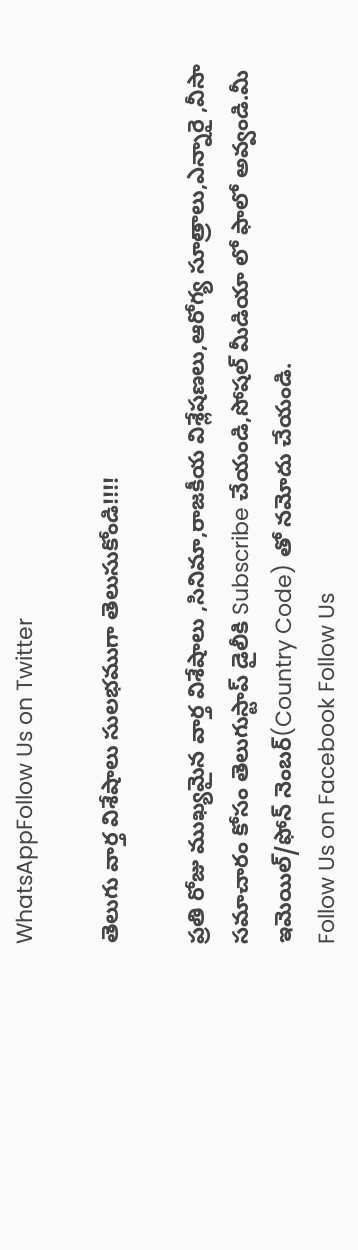WhatsAppFollow Us on Twitter

తెలుగు వార్త విశేషాలు సులభముగా తెలుసుకోండి!!!!

ప్రతి రోజు ముఖ్యమైన వార్త విశేషాలు ,సినిమా,రాజకీయ విశ్లేషణలు,ఆరోగ్య సూత్రాలు,ఎన్నారై ,వీసా సమాచారం కోసం తెలుగుస్టాప్ డైలీకి Subscribe చేయండి,సోషల్ మీడియా లో ఫాలో అవ్వండి.మీ ఇమెయిల్/ఫోన్ నెంబర్(Country Code) తో నమోదు చేయండి.
Follow Us on Facebook Follow Us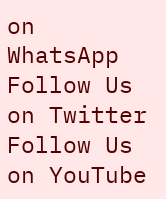on WhatsApp  Follow Us on Twitter Follow Us on YouTube